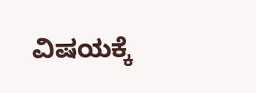ವಿಷಯಕ್ಕೆ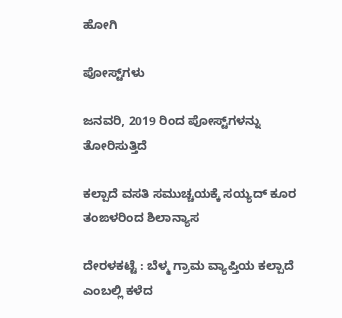ಹೋಗಿ

ಪೋಸ್ಟ್‌ಗಳು

ಜನವರಿ, 2019 ರಿಂದ ಪೋಸ್ಟ್‌ಗಳನ್ನು ತೋರಿಸುತ್ತಿದೆ

ಕಲ್ಪಾದೆ ವಸತಿ ಸಮುಚ್ಚಯಕ್ಕೆ ಸಯ್ಯದ್ ಕೂರ ತಂಙಳರಿಂದ ಶಿಲಾನ್ಯಾಸ

ದೇರಳಕಟ್ಟೆ : ಬೆಳ್ಮ ಗ್ರಾಮ ವ್ಯಾಪ್ತಿಯ ಕಲ್ಪಾದೆ ಎಂಬಲ್ಲಿ ಕಳೆದ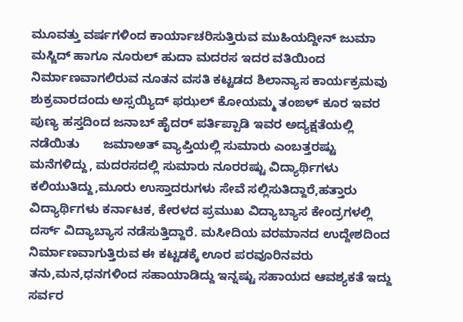ಮೂವತ್ತು ವರ್ಷಗಳಿಂದ ಕಾರ್ಯಾಚರಿಸುತ್ತಿರುವ ಮುಹಿಯದ್ದೀನ್ ಜುಮಾ ಮಸ್ಜಿದ್ ಹಾಗೂ ನೂರುಲ್ ಹುದಾ ಮದರಸ ಇದರ ವತಿಯಿಂದ ನಿರ್ಮಾಣವಾಗಲಿರುವ ನೂತನ ವಸತಿ ಕಟ್ಟಡದ ಶಿಲಾನ್ಯಾಸ ಕಾರ್ಯಕ್ರಮವು ಶುಕ್ರವಾರದಂದು ಅಸ್ಸಯ್ಯಿದ್ ಫಝಲ್ ಕೋಯಮ್ಮ ತಂಙಳ್ ಕೂರ ಇವರ ಪುಣ್ಯ ಹಸ್ತದಿಂದ ಜನಾಬ್ ಹೈದರ್ ಪರ್ತಿಪ್ಪಾಡಿ ಇವರ ಅದ್ಯಕ್ಷತೆಯಲ್ಲಿ ನಡೆಯಿತು       ಜಮಾಅತ್ ವ್ಯಾಪ್ತಿಯಲ್ಲಿ ಸುಮಾರು ಎಂಬತ್ತರಷ್ಟು ಮನೆಗಳಿದ್ದು, ಮದರಸದಲ್ಲಿ ಸುಮಾರು ನೂರರಷ್ಟು ವಿದ್ಯಾರ್ಥಿಗಳು ಕಲಿಯುತಿದ್ದು,ಮೂರು ಉಸ್ತಾದರುಗಳು ಸೇವೆ ಸಲ್ಲಿಸುತಿದ್ದಾರೆ,ಹತ್ತಾರು ವಿದ್ಯಾರ್ಥಿಗಳು ಕರ್ನಾಟಕ, ಕೇರಳದ ಪ್ರಮುಖ ವಿದ್ಯಾಬ್ಯಾಸ ಕೇಂದ್ರಗಳಲ್ಲಿ ದರ್ಸ್ ವಿದ್ಯಾಬ್ಯಾಸ ನಡೆಸುತ್ತಿದ್ದಾರೆ. ಮಸೀದಿಯ ವರಮಾನದ ಉದ್ದೇಶದಿಂದ ನಿರ್ಮಾಣವಾಗುತ್ತಿರುವ ಈ ಕಟ್ಟಡಕ್ಕೆ ಊರ ಪರವೂರಿನವರು ತನು,ಮನ,ಧನಗಳಿಂದ ಸಹಾಯಾಡಿದ್ದು ಇನ್ನಷ್ಟು ಸಹಾಯದ ಆವಶ್ಯಕತೆ ಇದ್ದು ಸರ್ವರ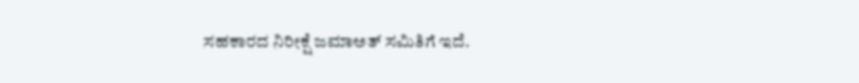ಸಹಕಾರದ ನಿರೀಕ್ಷೆ ಜಮಾಅತ್ ಸಮಿತಿಗೆ ಇದೆ.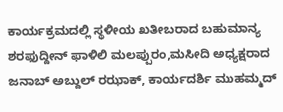ಕಾರ್ಯಕ್ರಮದಲ್ಲಿ ಸ್ಥಳೀಯ ಖತೀಬರಾದ ಬಹುಮಾನ್ಯ ಶರಫುದ್ದೀನ್ ಫಾಳಿಲಿ ಮಲಪ್ಪುರಂ,ಮಸೀದಿ ಅಧ್ಯಕ್ಷರಾದ ಜನಾಬ್ ಅಬ್ದುಲ್ ರಝಾಕ್, ಕಾರ್ಯದರ್ಶಿ ಮುಹಮ್ಮದ್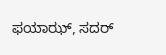ಫಯಾಝ್, ಸದರ್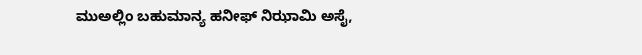ಮುಅಲ್ಲಿಂ ಬಹುಮಾನ್ಯ ಹನೀಫ್ ನಿಝಾಮಿ ಅಸೈ,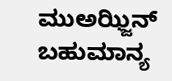ಮುಅಝ್ಜಿನ್ ಬಹುಮಾನ್ಯ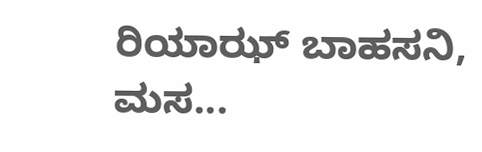ರಿಯಾಝ್ ಬಾಹಸನಿ, ಮಸ...